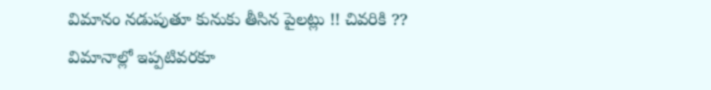విమానం నడుపుతూ కునుకు తీసిన పైలట్లు !! చివరికి ??
విమానాల్లో ఇప్పటివరకూ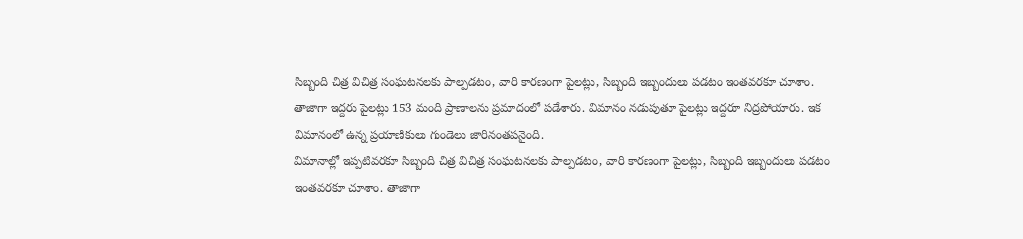సిబ్బంది చిత్ర విచిత్ర సంఘటనలకు పాల్పడటం, వారి కారణంగా పైలట్లు, సిబ్బంది ఇబ్బందులు పడటం ఇంతవరకూ చూశాం. తాజాగా ఇద్దరు పైలట్లు 153 మంది ప్రాణాలను ప్రమాదంలో పడేశారు. విమానం నడుపుతూ పైలట్లు ఇద్దరూ నిద్రపోయారు. ఇక విమానంలో ఉన్న ప్రయాణికులు గుండెలు జారినంతపనైంది.
విమానాల్లో ఇప్పటివరకూ సిబ్బంది చిత్ర విచిత్ర సంఘటనలకు పాల్పడటం, వారి కారణంగా పైలట్లు, సిబ్బంది ఇబ్బందులు పడటం ఇంతవరకూ చూశాం. తాజాగా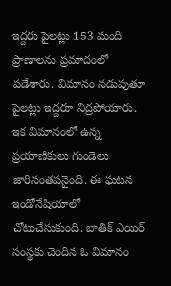ఇద్దరు పైలట్లు 153 మంది ప్రాణాలను ప్రమాదంలో పడేశారు. విమానం నడుపుతూ పైలట్లు ఇద్దరూ నిద్రపోయారు. ఇక విమానంలో ఉన్న ప్రయాణికులు గుండెలు జారినంతపనైంది. ఈ ఘటన ఇండోనేషియాలో చోటుచేసుకుంది. బాతిక్ ఎయిర్ సంస్థకు చెందిన ఓ విమానం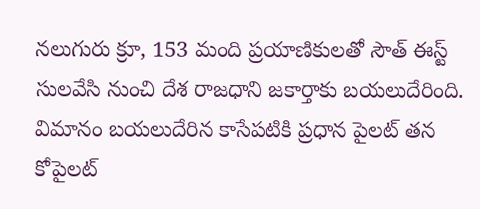నలుగురు క్రూ, 153 మంది ప్రయాణికులతో సౌత్ ఈస్ట్ సులవేసి నుంచి దేశ రాజధాని జకార్తాకు బయలుదేరింది. విమానం బయలుదేరిన కాసేపటికి ప్రధాన పైలట్ తన కోపైలట్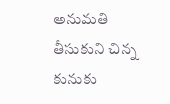అనుమతి తీసుకుని చిన్న కునుకు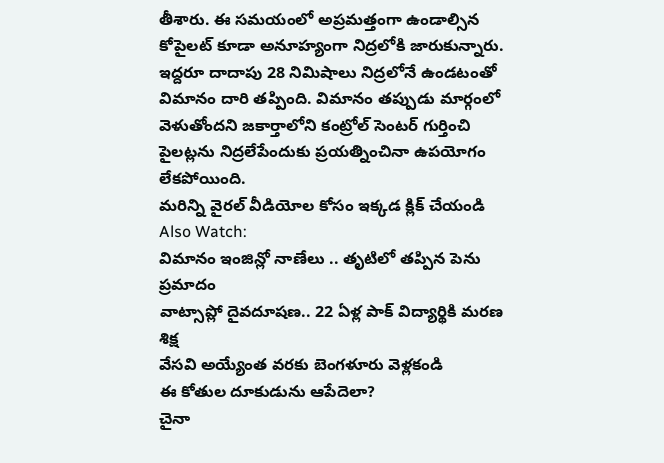తీశారు. ఈ సమయంలో అప్రమత్తంగా ఉండాల్సిన కోపైలట్ కూడా అనూహ్యంగా నిద్రలోకి జారుకున్నారు. ఇద్దరూ దాదాపు 28 నిమిషాలు నిద్రలోనే ఉండటంతో విమానం దారి తప్పింది. విమానం తప్పుడు మార్గంలో వెళుతోందని జకార్తాలోని కంట్రోల్ సెంటర్ గుర్తించి పైలట్లను నిద్రలేపేందుకు ప్రయత్నించినా ఉపయోగం లేకపోయింది.
మరిన్ని వైరల్ వీడియోల కోసం ఇక్కడ క్లిక్ చేయండి
Also Watch:
విమానం ఇంజిన్లో నాణేలు .. తృటిలో తప్పిన పెను ప్రమాదం
వాట్సాప్లో దైవదూషణ.. 22 ఏళ్ల పాక్ విద్యార్థికి మరణ శిక్ష
వేసవి అయ్యేంత వరకు బెంగళూరు వెళ్లకండి
ఈ కోతుల దూకుడును ఆపేదెలా?
చైనా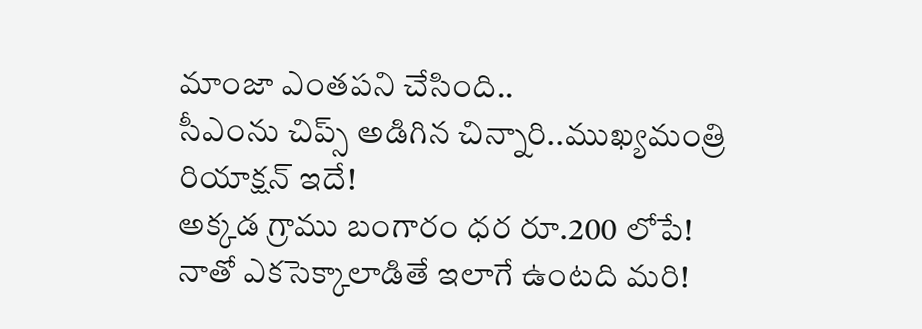మాంజా ఎంతపని చేసింది..
సీఎంను చిప్స్ అడిగిన చిన్నారి..ముఖ్యమంత్రి రియాక్షన్ ఇదే!
అక్కడ గ్రాము బంగారం ధర రూ.200 లోపే!
నాతో ఎకసెక్కాలాడితే ఇలాగే ఉంటది మరి!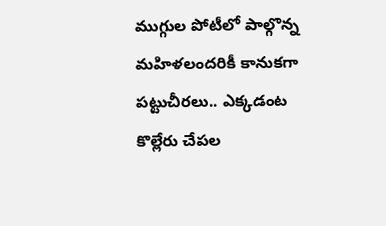ముగ్గుల పోటీలో పాల్గొన్న మహిళలందరికీ కానుకగా పట్టుచీరలు.. ఎక్కడంట
కొల్లేరు చేపల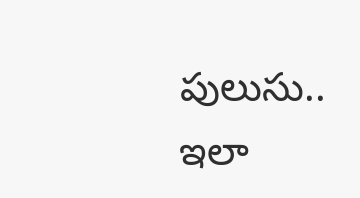పులుసు.. ఇలా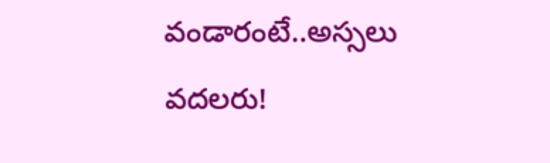వండారంటే..అస్సలు వదలరు!